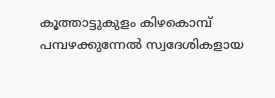കൂത്താട്ടുകുളം കിഴകൊമ്പ് പമ്പഴക്കുന്നേൽ സ്വദേശികളായ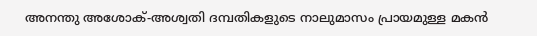അനന്തു അശോക്-അശ്വതി ദമ്പതികളുടെ നാലുമാസം പ്രായമുള്ള മകൻ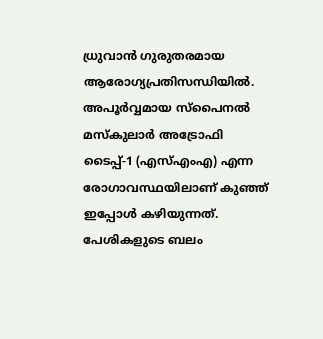ധ്രുവാൻ ഗുരുതരമായ ആരോഗ്യപ്രതിസന്ധിയിൽ. അപൂർവ്വമായ സ്പൈനൽ മസ്കുലാർ അട്രോഫി ടൈപ്പ്-1 (എസ്എംഎ) എന്ന രോഗാവസ്ഥയിലാണ് കുഞ്ഞ് ഇപ്പോൾ കഴിയുന്നത്.
പേശികളുടെ ബലം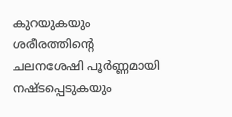കുറയുകയും ശരീരത്തിന്റെ ചലനശേഷി പൂർണ്ണമായി നഷ്ടപ്പെടുകയും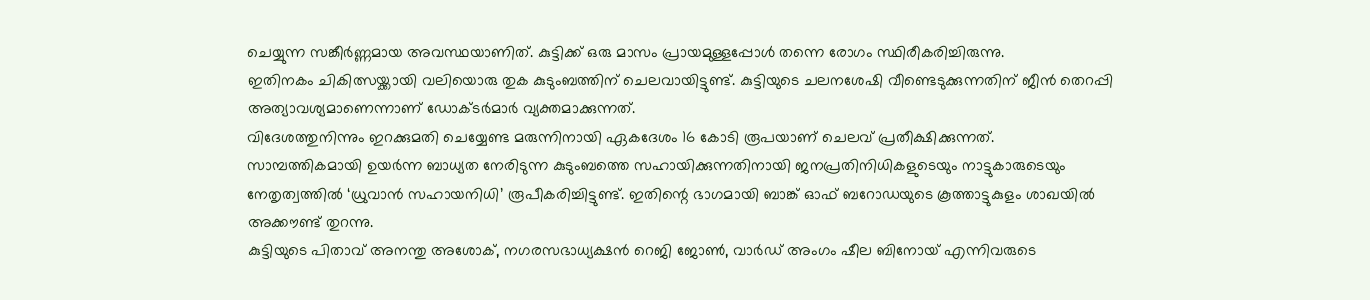ചെയ്യുന്ന സങ്കീർണ്ണമായ അവസ്ഥയാണിത്. കുട്ടിക്ക് ഒരു മാസം പ്രായമുള്ളപ്പോൾ തന്നെ രോഗം സ്ഥിരീകരിച്ചിരുന്നു.
ഇതിനകം ചികിത്സയ്ക്കായി വലിയൊരു തുക കുടുംബത്തിന് ചെലവായിട്ടുണ്ട്. കുട്ടിയുടെ ചലനശേഷി വീണ്ടെടുക്കുന്നതിന് ജീൻ തെറപ്പി അത്യാവശ്യമാണെന്നാണ് ഡോക്ടർമാർ വ്യക്തമാക്കുന്നത്.
വിദേശത്തുനിന്നും ഇറക്കുമതി ചെയ്യേണ്ട മരുന്നിനായി ഏകദേശം 16 കോടി രൂപയാണ് ചെലവ് പ്രതീക്ഷിക്കുന്നത്.
സാമ്പത്തികമായി ഉയർന്ന ബാധ്യത നേരിടുന്ന കുടുംബത്തെ സഹായിക്കുന്നതിനായി ജനപ്രതിനിധികളുടെയും നാട്ടുകാരുടെയും നേതൃത്വത്തിൽ ‘ധ്രുവാൻ സഹായനിധി’ രൂപീകരിച്ചിട്ടുണ്ട്. ഇതിന്റെ ഭാഗമായി ബാങ്ക് ഓഫ് ബറോഡയുടെ കൂത്താട്ടുകുളം ശാഖയിൽ അക്കൗണ്ട് തുറന്നു.
കുട്ടിയുടെ പിതാവ് അനന്തു അശോക്, നഗരസഭാധ്യക്ഷൻ റെജി ജോൺ, വാർഡ് അംഗം ഷീല ബിനോയ് എന്നിവരുടെ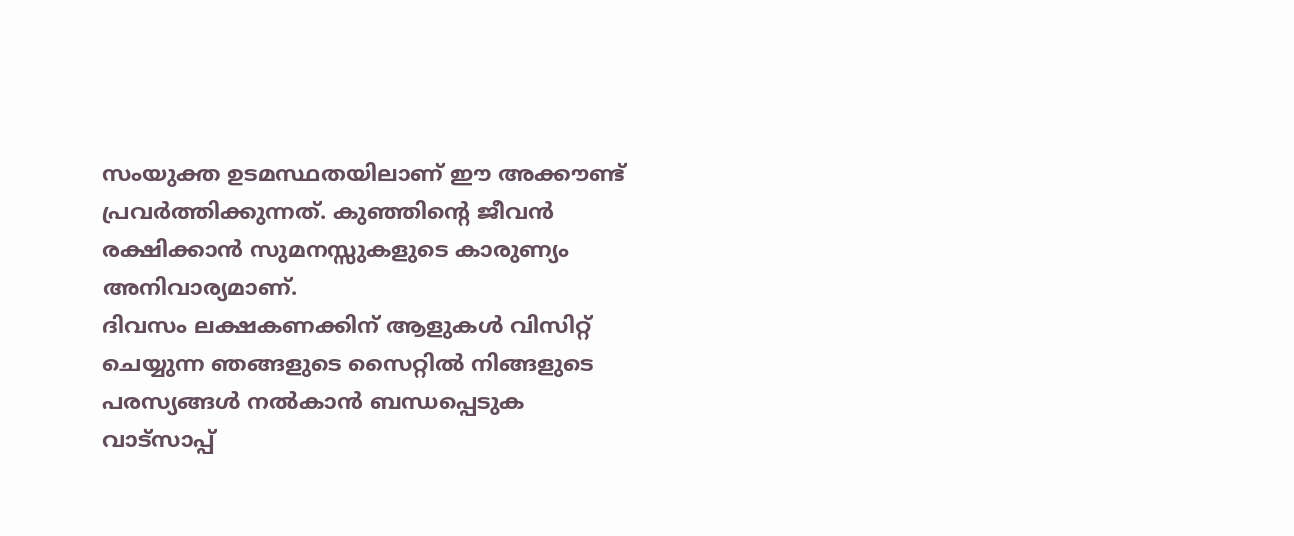സംയുക്ത ഉടമസ്ഥതയിലാണ് ഈ അക്കൗണ്ട് പ്രവർത്തിക്കുന്നത്. കുഞ്ഞിന്റെ ജീവൻ രക്ഷിക്കാൻ സുമനസ്സുകളുടെ കാരുണ്യം അനിവാര്യമാണ്.
ദിവസം ലക്ഷകണക്കിന് ആളുകൾ വിസിറ്റ് ചെയ്യുന്ന ഞങ്ങളുടെ സൈറ്റിൽ നിങ്ങളുടെ പരസ്യങ്ങൾ നൽകാൻ ബന്ധപ്പെടുക വാട്സാപ്പ്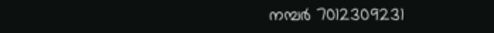നമ്പർ 7012309231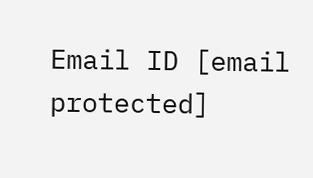Email ID [email protected]